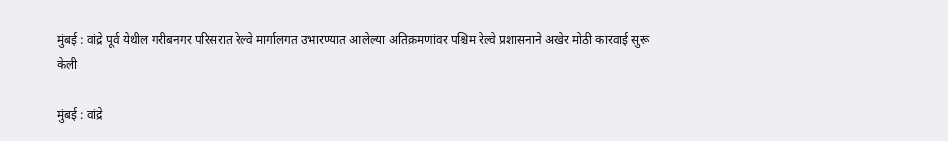मुंबई : वांद्रे पूर्व येथील गरीबनगर परिसरात रेल्वे मार्गालगत उभारण्यात आलेल्या अतिक्रमणांवर पश्चिम रेल्वे प्रशासनाने अखेर मोठी कारवाई सुरू केली

मुंबई : वांद्रे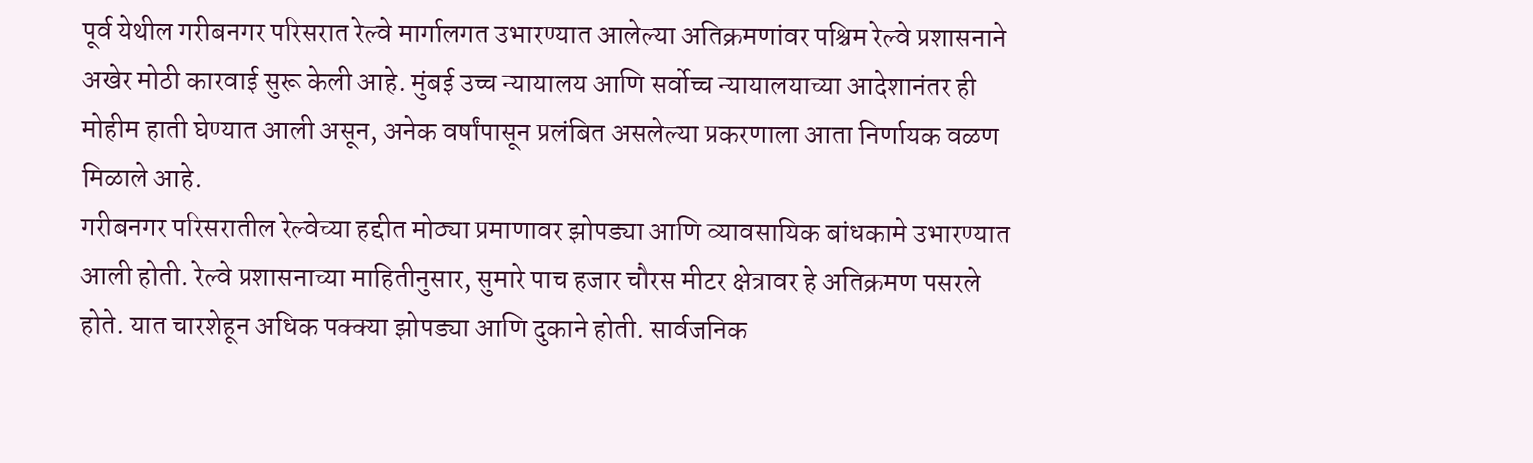पूर्व येथील गरीबनगर परिसरात रेल्वे मार्गालगत उभारण्यात आलेल्या अतिक्रमणांवर पश्चिम रेल्वे प्रशासनाने अखेर मोठी कारवाई सुरू केली आहे. मुंबई उच्च न्यायालय आणि सर्वोच्च न्यायालयाच्या आदेशानंतर ही मोहीम हाती घेण्यात आली असून, अनेक वर्षांपासून प्रलंबित असलेल्या प्रकरणाला आता निर्णायक वळण मिळाले आहे.
गरीबनगर परिसरातील रेल्वेच्या हद्दीत मोठ्या प्रमाणावर झोपड्या आणि व्यावसायिक बांधकामे उभारण्यात आली होती. रेल्वे प्रशासनाच्या माहितीनुसार, सुमारे पाच हजार चौरस मीटर क्षेत्रावर हे अतिक्रमण पसरले होते. यात चारशेहून अधिक पक्क्या झोपड्या आणि दुकाने होती. सार्वजनिक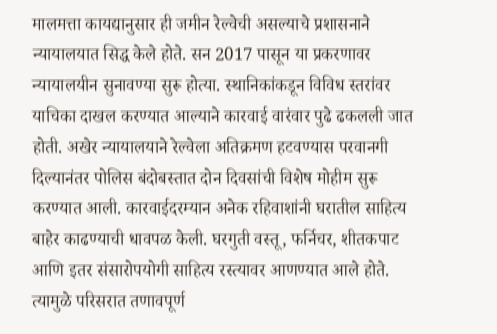मालमत्ता कायद्यानुसार ही जमीन रेल्वेची असल्याचे प्रशासनाने न्यायालयात सिद्ध केले होते. सन 2017 पासून या प्रकरणावर न्यायालयीन सुनावण्या सुरू होत्या. स्थानिकांकडून विविध स्तरांवर याचिका दाखल करण्यात आल्याने कारवाई वारंवार पुढे ढकलली जात होती. अखेर न्यायालयाने रेल्वेला अतिक्रमण हटवण्यास परवानगी दिल्यानंतर पोलिस बंदोबस्तात दोन दिवसांची विशेष मोहीम सुरू करण्यात आली. कारवाईदरम्यान अनेक रहिवाशांनी घरातील साहित्य बाहेर काढण्याची धावपळ केली. घरगुती वस्तू, फर्निचर, शीतकपाट आणि इतर संसारोपयोगी साहित्य रस्त्यावर आणण्यात आले होते. त्यामुळे परिसरात तणावपूर्ण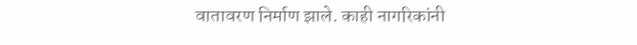वातावरण निर्माण झाले. काही नागरिकांनी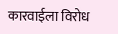कारवाईला विरोध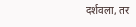दर्शवला, तर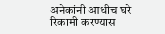अनेकांनी आधीच घरे रिकामी करण्यास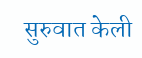सुरुवात केली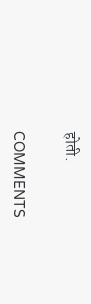होती.

COMMENTS